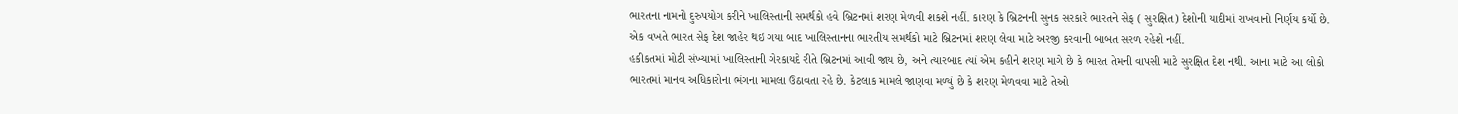ભારતના નામનો દુરુપયોગ કરીને ખાલિસ્તાની સમર્થકો હવે બ્રિટનમાં શરણ મેળવી શકશે નહીં. કારણ કે બ્રિટનની સુનક સરકારે ભારતને સેફ ( સુરક્ષિત) દેશોની યાદીમાં રાખવાનો નિર્ણય કર્યો છે. એક વખતે ભારત સેફ દેશ જાહેર થઇ ગયા બાદ ખાલિસ્તાનના ભારતીય સમર્થકો માટે બ્રિટનમાં શરણ લેવા માટે અરજી કરવાની બાબત સરળ રહેશે નહીં.
હકીકતમાં મોટી સંખ્યામાં ખાલિસ્તાની ગેરકાયદે રીતે બ્રિટનમાં આવી જાય છે, અને ત્યારબાદ ત્યાં એમ કહીને શરણ માગે છે કે ભારત તેમની વાપસી માટે સુરક્ષિત દેશ નથી. આના માટે આ લોકો ભારતમાં માનવ અધિકારોના ભંગના મામલા ઉઠાવતા રહે છે. કેટલાક મામલે જાણવા મળ્યું છે કે શરણ મેળવવા માટે તેઓ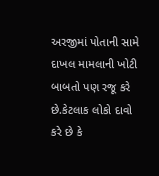અરજીમાં પોતાની સામે દાખલ મામલાની ખોટી બાબતો પણ રજૂ કરે છે.કેટલાક લોકો દાવો કરે છે કે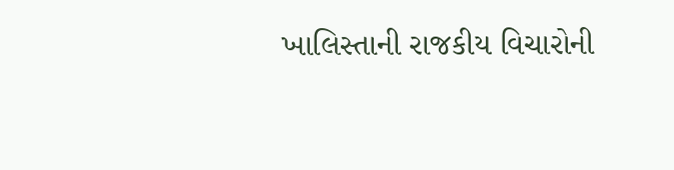ખાલિસ્તાની રાજકીય વિચારોની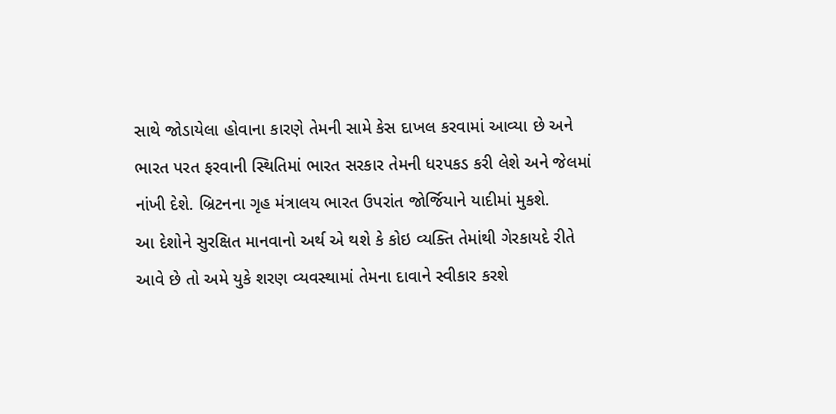સાથે જોડાયેલા હોવાના કારણે તેમની સામે કેસ દાખલ કરવામાં આવ્યા છે અને ભારત પરત ફરવાની સ્થિતિમાં ભારત સરકાર તેમની ધરપકડ કરી લેશે અને જેલમાં નાંખી દેશે. બ્રિટનના ગૃહ મંત્રાલય ભારત ઉપરાંત જોર્જિયાને યાદીમાં મુકશે.
આ દેશોને સુરક્ષિત માનવાનો અર્થ એ થશે કે કોઇ વ્યક્તિ તેમાંથી ગેરકાયદે રીતે આવે છે તો અમે યુકે શરણ વ્યવસ્થામાં તેમના દાવાને સ્વીકાર કરશે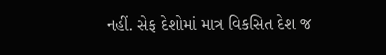નહીં. સેફ દેશોમાં માત્ર વિકસિત દેશ જ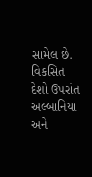સામેલ છે. વિકસિત દેશો ઉપરાંત અલ્બાનિયા અને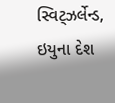સ્વિટ્ઝર્લેન્ડ, ઇયુના દેશ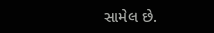સામેલ છે.